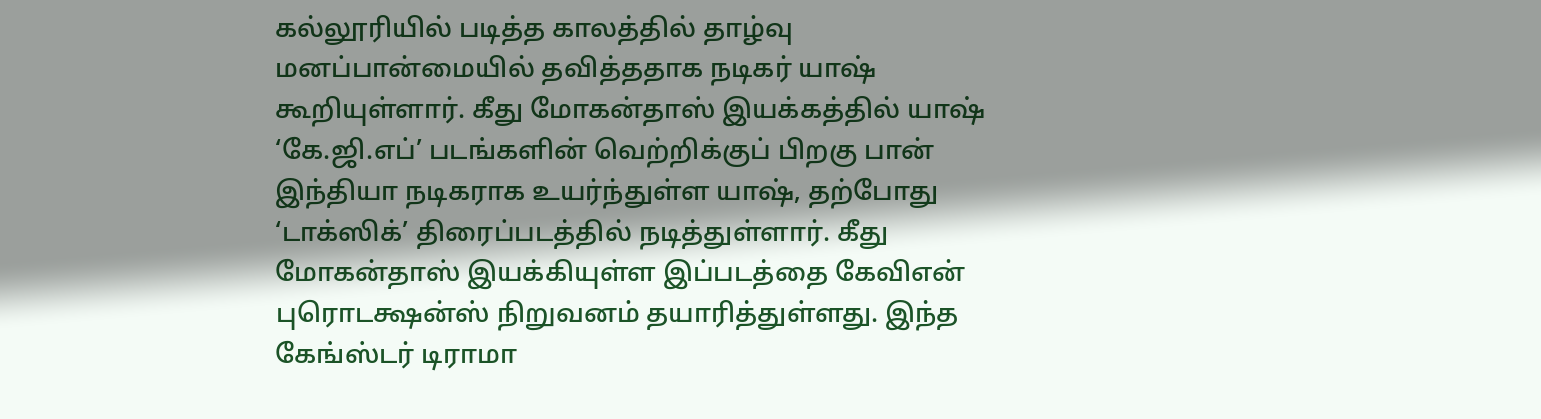கல்லூரியில் படித்த காலத்தில் தாழ்வு மனப்பான்மையில் தவித்ததாக நடிகர் யாஷ் கூறியுள்ளார். கீது மோகன்தாஸ் இயக்கத்தில் யாஷ் ‘கே.ஜி.எப்’ படங்களின் வெற்றிக்குப் பிறகு பான் இந்தியா நடிகராக உயர்ந்துள்ள யாஷ், தற்போது ‘டாக்ஸிக்’ திரைப்படத்தில் நடித்துள்ளார். கீது மோகன்தாஸ் இயக்கியுள்ள இப்படத்தை கேவிஎன் புரொடக்ஷன்ஸ் நிறுவனம் தயாரித்துள்ளது. இந்த கேங்ஸ்டர் டிராமா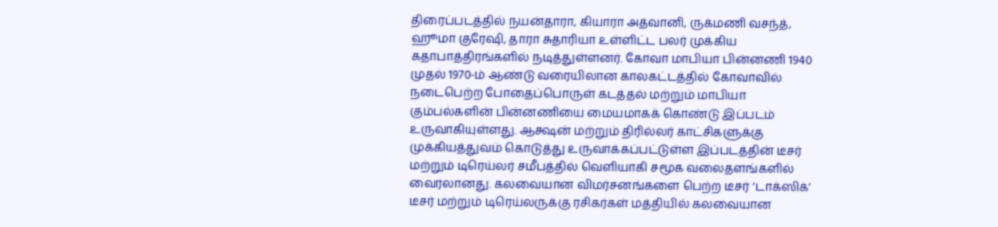திரைப்படத்தில் நயன்தாரா, கியாரா அத்வானி, ருக்மணி வசந்த், ஹூமா குரேஷி, தாரா சுதாரியா உள்ளிட்ட பலர் முக்கிய கதாபாத்திரங்களில் நடித்துள்ளனர். கோவா மாபியா பின்னணி 1940 முதல் 1970-ம் ஆண்டு வரையிலான காலகட்டத்தில் கோவாவில் நடைபெற்ற போதைப்பொருள் கடத்தல் மற்றும் மாபியா கும்பல்களின் பின்னணியை மையமாகக் கொண்டு இப்படம் உருவாகியுள்ளது. ஆக்ஷன் மற்றும் திரில்லர் காட்சிகளுக்கு முக்கியத்துவம் கொடுத்து உருவாக்கப்பட்டுள்ள இப்படத்தின் டீசர் மற்றும் டிரெய்லர் சமீபத்தில் வெளியாகி சமூக வலைதளங்களில் வைரலானது. கலவையான விமர்சனங்களை பெற்ற டீசர் ‘டாக்ஸிக்’ டீசர் மற்றும் டிரெய்லருக்கு ரசிகர்கள் மத்தியில் கலவையான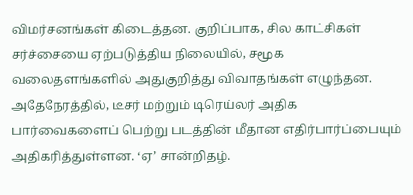விமர்சனங்கள் கிடைத்தன. குறிப்பாக, சில காட்சிகள் சர்ச்சையை ஏற்படுத்திய நிலையில், சமூக வலைதளங்களில் அதுகுறித்து விவாதங்கள் எழுந்தன. அதேநேரத்தில், டீசர் மற்றும் டிரெய்லர் அதிக பார்வைகளைப் பெற்று படத்தின் மீதான எதிர்பார்ப்பையும் அதிகரித்துள்ளன. ‘ஏ’ சான்றிதழ்.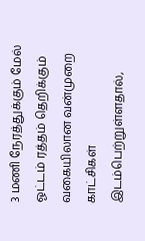3 மணி நேரத்துக்கும் மேல் ஓட்டம் ரத்தம் தெறிக்கும் வகையிலான வன்முறை காட்சிகள் இடம்பெற்றுள்ளதால்,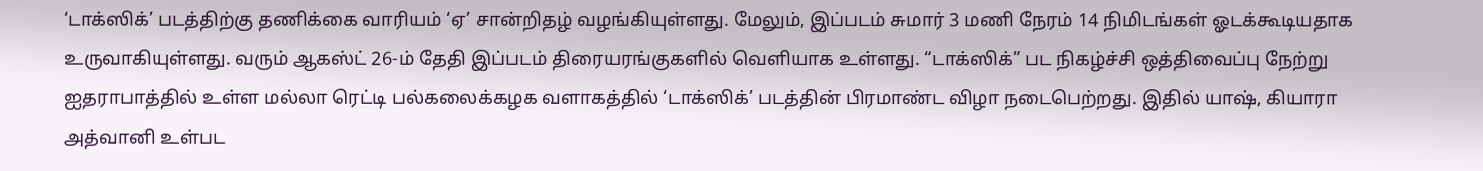‘டாக்ஸிக்’ படத்திற்கு தணிக்கை வாரியம் ‘ஏ’ சான்றிதழ் வழங்கியுள்ளது. மேலும், இப்படம் சுமார் 3 மணி நேரம் 14 நிமிடங்கள் ஓடக்கூடியதாக உருவாகியுள்ளது. வரும் ஆகஸ்ட் 26-ம் தேதி இப்படம் திரையரங்குகளில் வெளியாக உள்ளது. “டாக்ஸிக்” பட நிகழ்ச்சி ஒத்திவைப்பு நேற்று ஐதராபாத்தில் உள்ள மல்லா ரெட்டி பல்கலைக்கழக வளாகத்தில் ‘டாக்ஸிக்’ படத்தின் பிரமாண்ட விழா நடைபெற்றது. இதில் யாஷ், கியாரா அத்வானி உள்பட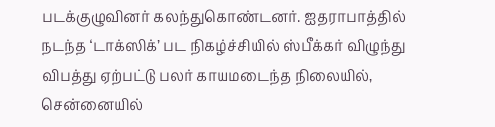படக்குழுவினர் கலந்துகொண்டனர். ஐதராபாத்தில் நடந்த ‘டாக்ஸிக்’ பட நிகழ்ச்சியில் ஸ்பீக்கர் விழுந்து விபத்து ஏற்பட்டு பலர் காயமடைந்த நிலையில், சென்னையில்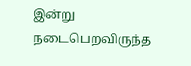இன்று நடைபெறவிருந்த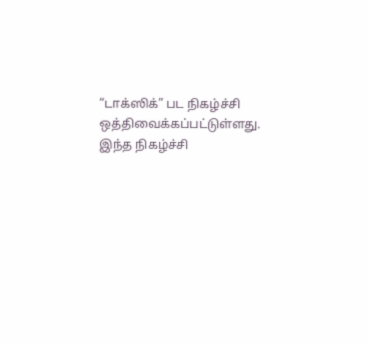“டாக்ஸிக்” பட நிகழ்ச்சி ஒத்திவைக்கப்பட்டுள்ளது. இந்த நிகழ்ச்சி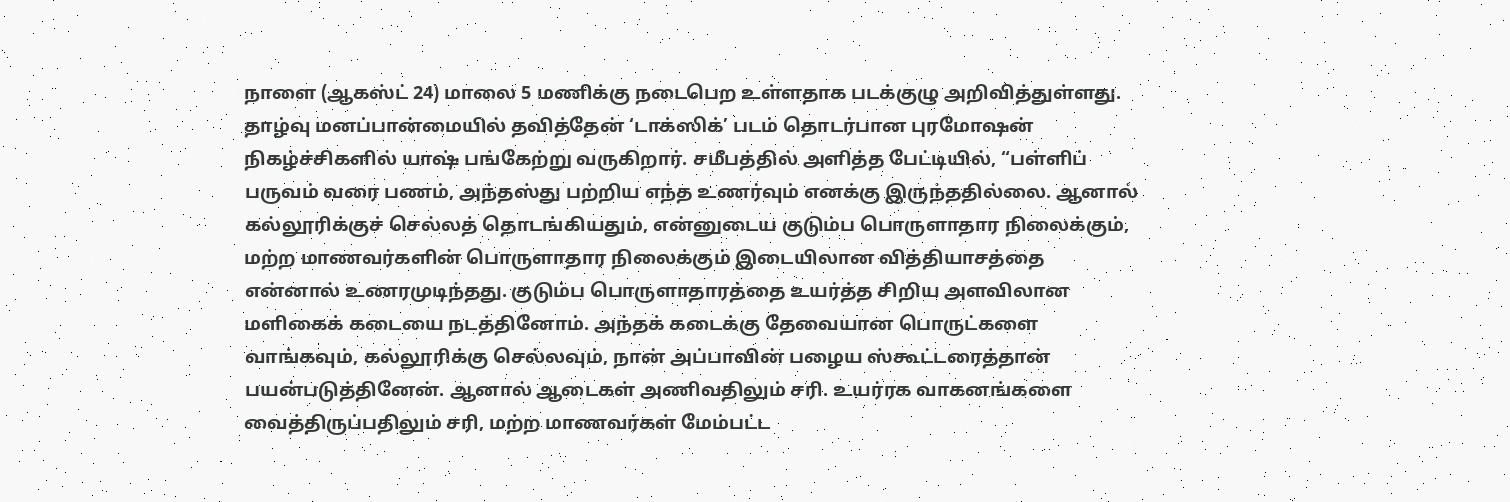நாளை (ஆகஸ்ட் 24) மாலை 5 மணிக்கு நடைபெற உள்ளதாக படக்குழு அறிவித்துள்ளது. தாழ்வு மனப்பான்மையில் தவித்தேன் ‘டாக்ஸிக்’ படம் தொடர்பான புரமோஷன் நிகழ்ச்சிகளில் யாஷ் பங்கேற்று வருகிறார். சமீபத்தில் அளித்த பேட்டியில், “பள்ளிப் பருவம் வரை பணம், அந்தஸ்து பற்றிய எந்த உணர்வும் எனக்கு இருந்ததில்லை. ஆனால் கல்லூரிக்குச் செல்லத் தொடங்கியதும், என்னுடைய குடும்ப பொருளாதார நிலைக்கும், மற்ற மாணவர்களின் பொருளாதார நிலைக்கும் இடையிலான வித்தியாசத்தை என்னால் உணரமுடிந்தது. குடும்ப பொருளாதாரத்தை உயர்த்த சிறிய அளவிலான மளிகைக் கடையை நடத்தினோம். அந்தக் கடைக்கு தேவையான பொருட்களை வாங்கவும், கல்லூரிக்கு செல்லவும், நான் அப்பாவின் பழைய ஸ்கூட்டரைத்தான் பயன்படுத்தினேன். ஆனால் ஆடைகள் அணிவதிலும் சரி. உயர்ரக வாகனங்களை வைத்திருப்பதிலும் சரி, மற்ற மாணவர்கள் மேம்பட்ட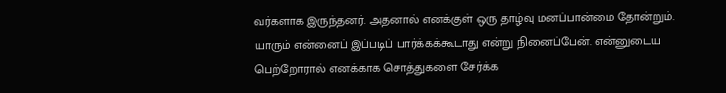வர்களாக இருந்தனர். அதனால் எனக்குள் ஒரு தாழ்வு மனப்பான்மை தோன்றும். யாரும் என்னைப் இப்படிப் பார்க்கக்கூடாது என்று நினைப்பேன். என்னுடைய பெற்றோரால் எனக்காக சொத்துகளை சேர்க்க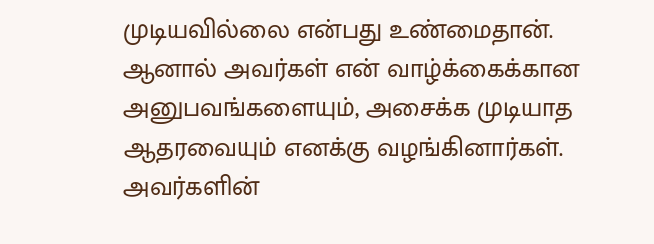முடியவில்லை என்பது உண்மைதான். ஆனால் அவர்கள் என் வாழ்க்கைக்கான அனுபவங்களையும், அசைக்க முடியாத ஆதரவையும் எனக்கு வழங்கினார்கள். அவர்களின்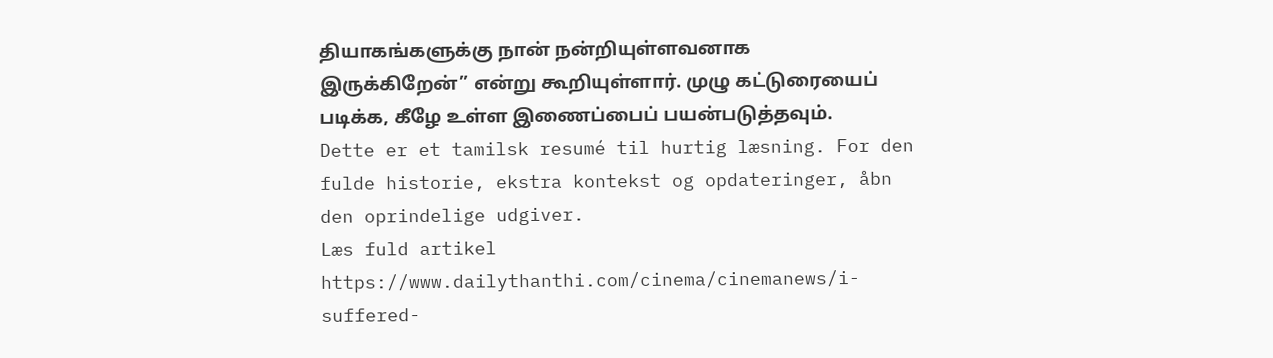தியாகங்களுக்கு நான் நன்றியுள்ளவனாக இருக்கிறேன்” என்று கூறியுள்ளார். முழு கட்டுரையைப் படிக்க, கீழே உள்ள இணைப்பைப் பயன்படுத்தவும்.
Dette er et tamilsk resumé til hurtig læsning. For den fulde historie, ekstra kontekst og opdateringer, åbn den oprindelige udgiver.
Læs fuld artikel
https://www.dailythanthi.com/cinema/cinemanews/i-suffered-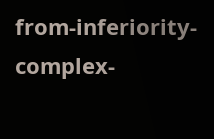from-inferiority-complex-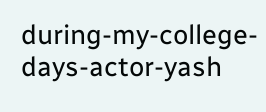during-my-college-days-actor-yash